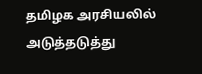தமிழக அரசியலில் அடுத்தடுத்து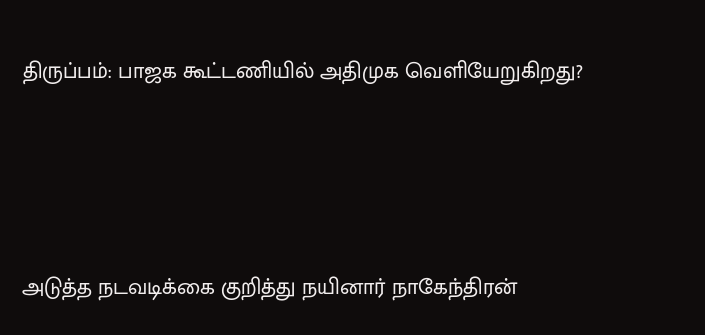திருப்பம்: பாஜக கூட்டணியில் அதிமுக வெளியேறுகிறது?





அடுத்த நடவடிக்கை குறித்து நயினார் நாகேந்திரன்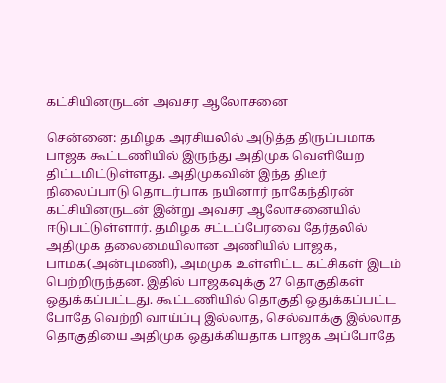கட்சியினருடன் அவசர ஆலோசனை

சென்னை: தமிழக அரசியலில் அடுத்த திருப்பமாக பாஜக கூட்டணியில் இருந்து அதிமுக வெளியேற திட்டமிட்டுள்ளது. அதிமுகவின் இந்த திடீர் நிலைப்பாடு தொடர்பாக நயினார் நாகேந்திரன் கட்சியினருடன் இன்று அவசர ஆலோசனையில் ஈடுபட்டுள்ளார். தமிழக சட்டப்பேரவை தேர்தலில் அதிமுக தலைமையிலான அணியில் பாஜக, பாமக(அன்புமணி), அமமுக உள்ளிட்ட கட்சிகள் இடம் பெற்றிருந்தன. இதில் பாஜகவுக்கு 27 தொகுதிகள் ஒதுக்கப்பட்டது. கூட்டணியில் தொகுதி ஒதுக்கப்பட்ட போதே வெற்றி வாய்ப்பு இல்லாத, செல்வாக்கு இல்லாத தொகுதியை அதிமுக ஒதுக்கியதாக பாஜக அப்போதே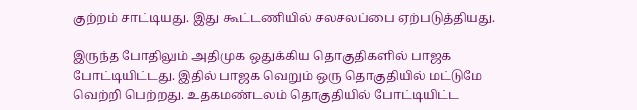குற்றம் சாட்டியது. இது கூட்டணியில் சலசலப்பை ஏற்படுத்தியது.

இருந்த போதிலும் அதிமுக ஒதுக்கிய தொகுதிகளில் பாஜக போட்டியிட்டது. இதில் பாஜக வெறும் ஒரு தொகுதியில் மட்டுமே வெற்றி பெற்றது. உதகமண்டலம் தொகுதியில் போட்டியிட்ட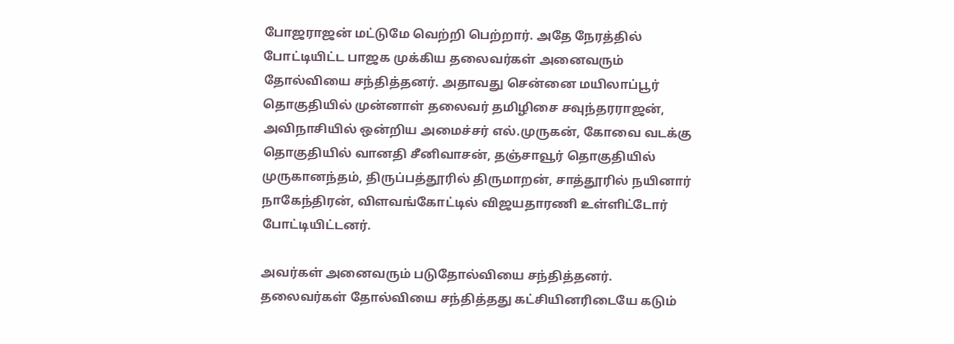போஜராஜன் மட்டுமே வெற்றி பெற்றார். அதே நேரத்தில் போட்டியிட்ட பாஜக முக்கிய தலைவர்கள் அனைவரும் தோல்வியை சந்தித்தனர். அதாவது சென்னை மயிலாப்பூர் தொகுதியில் முன்னாள் தலைவர் தமிழிசை சவுந்தரராஜன், அவிநாசியில் ஒன்றிய அமைச்சர் எல்.முருகன், கோவை வடக்கு தொகுதியில் வானதி சீனிவாசன், தஞ்சாவூர் தொகுதியில் முருகானந்தம், திருப்பத்தூரில் திருமாறன், சாத்தூரில் நயினார் நாகேந்திரன், விளவங்கோட்டில் விஜயதாரணி உள்ளிட்டோர் போட்டியிட்டனர்.

அவர்கள் அனைவரும் படுதோல்வியை சந்தித்தனர். தலைவர்கள் தோல்வியை சந்தித்தது கட்சியினரிடையே கடும்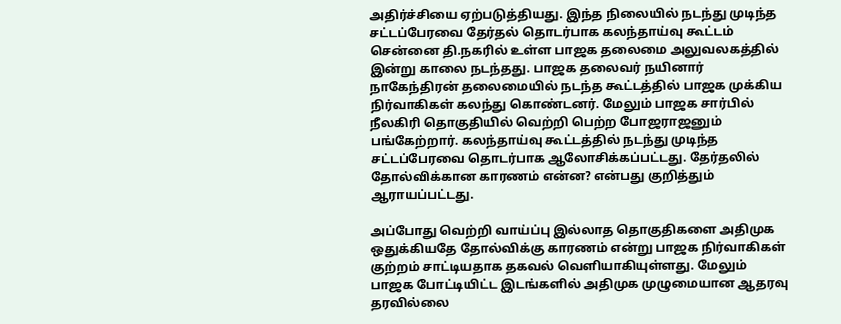அதிர்ச்சியை ஏற்படுத்தியது. இந்த நிலையில் நடந்து முடிந்த சட்டப்பேரவை தேர்தல் தொடர்பாக கலந்தாய்வு கூட்டம் சென்னை தி.நகரில் உள்ள பாஜக தலைமை அலுவலகத்தில் இன்று காலை நடந்தது. பாஜக தலைவர் நயினார் நாகேந்திரன் தலைமையில் நடந்த கூட்டத்தில் பாஜக முக்கிய நிர்வாகிகள் கலந்து கொண்டனர். மேலும் பாஜக சார்பில் நீலகிரி தொகுதியில் வெற்றி பெற்ற போஜராஜனும் பங்கேற்றார். கலந்தாய்வு கூட்டத்தில் நடந்து முடிந்த சட்டப்பேரவை தொடர்பாக ஆலோசிக்கப்பட்டது. தேர்தலில் தோல்விக்கான காரணம் என்ன? என்பது குறித்தும் ஆராயப்பட்டது.

அப்போது வெற்றி வாய்ப்பு இல்லாத தொகுதிகளை அதிமுக ஒதுக்கியதே தோல்விக்கு காரணம் என்று பாஜக நிர்வாகிகள் குற்றம் சாட்டியதாக தகவல் வெளியாகியுள்ளது. மேலும் பாஜக போட்டியிட்ட இடங்களில் அதிமுக முழுமையான ஆதரவு தரவில்லை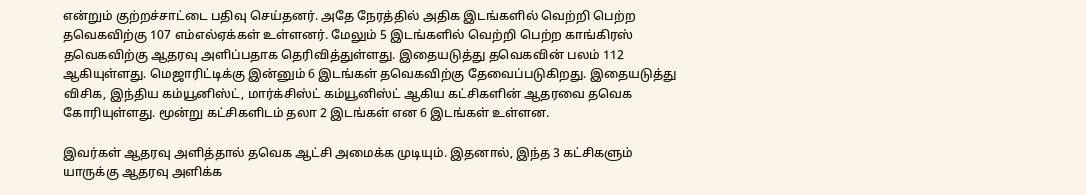என்றும் குற்றச்சாட்டை பதிவு செய்தனர். அதே நேரத்தில் அதிக இடங்களில் வெற்றி பெற்ற தவெகவிற்கு 107 எம்எல்ஏக்கள் உள்ளனர். மேலும் 5 இடங்களில் வெற்றி பெற்ற காங்கிரஸ் தவெகவிற்கு ஆதரவு அளிப்பதாக தெரிவித்துள்ளது. இதையடுத்து தவெகவின் பலம் 112 ஆகியுள்ளது. மெஜாரிட்டிக்கு இன்னும் 6 இடங்கள் தவெகவிற்கு தேவைப்படுகிறது. இதையடுத்து விசிக, இந்திய கம்யூனிஸ்ட், மார்க்சிஸ்ட் கம்யூனிஸ்ட் ஆகிய கட்சிகளின் ஆதரவை தவெக கோரியுள்ளது. மூன்று கட்சிகளிடம் தலா 2 இடங்கள் என 6 இடங்கள் உள்ளன.

இவர்கள் ஆதரவு அளித்தால் தவெக ஆட்சி அமைக்க முடியும். இதனால், இந்த 3 கட்சிகளும் யாருக்கு ஆதரவு அளிக்க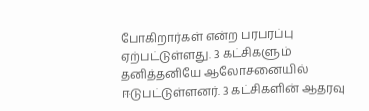போகிறார்கள் என்ற பரபரப்பு ஏற்பட்டுள்ளது. 3 கட்சிகளும் தனித்தனியே ஆலோசனையில் ஈடுபட்டுள்ளனர். 3 கட்சிகளின் ஆதரவு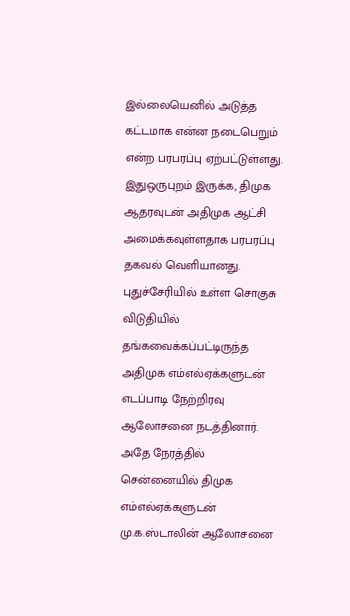இல்லையெனில் அடுத்த கட்டமாக என்ன நடைபெறும் என்ற பரபரப்பு ஏற்பட்டுள்ளது. இதுஒருபுறம் இருக்க, திமுக ஆதரவுடன் அதிமுக ஆட்சி அமைக்கவுள்ளதாக பரபரப்பு தகவல் வெளியானது. புதுச்சேரியில் உள்ள சொகுசு விடுதியில் தங்கவைக்கப்பட்டிருந்த அதிமுக எம்எல்ஏக்களுடன் எடப்பாடி நேற்றிரவு ஆலோசனை நடத்தினார். அதே நேரத்தில் சென்னையில் திமுக எம்எல்ஏக்களுடன் மு.க.ஸ்டாலின் ஆலோசனை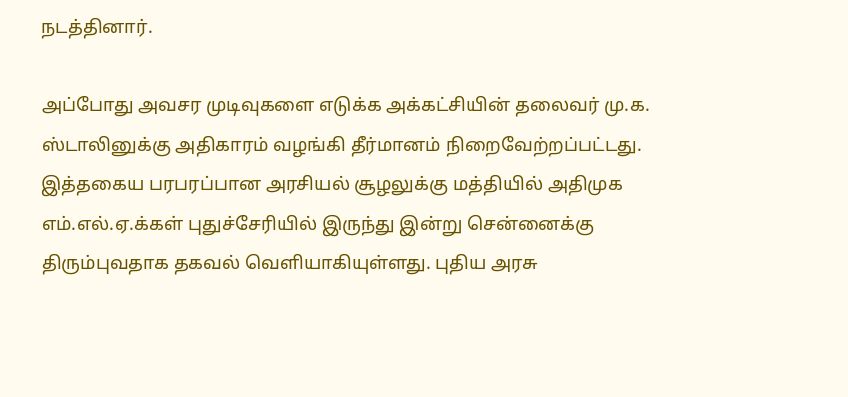நடத்தினார்.

அப்போது அவசர முடிவுகளை எடுக்க அக்கட்சியின் தலைவர் மு.க. ஸ்டாலினுக்கு அதிகாரம் வழங்கி தீர்மானம் நிறைவேற்றப்பட்டது. இத்தகைய பரபரப்பான அரசியல் சூழலுக்கு மத்தியில் அதிமுக எம்.எல்.ஏ.க்கள் புதுச்சேரியில் இருந்து இன்று சென்னைக்கு திரும்புவதாக தகவல் வெளியாகியுள்ளது. புதிய அரசு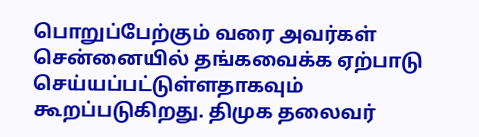பொறுப்பேற்கும் வரை அவர்கள் சென்னையில் தங்கவைக்க ஏற்பாடு செய்யப்பட்டுள்ளதாகவும் கூறப்படுகிறது. திமுக தலைவர்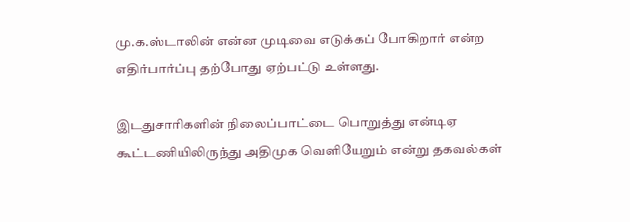மு.க.ஸ்டாலின் என்ன முடிவை எடுக்கப் போகிறார் என்ற எதிர்பார்ப்பு தற்போது ஏற்பட்டு உள்ளது.

இடதுசாரிகளின் நிலைப்பாட்டை பொறுத்து என்டிஏ கூட்டணியிலிருந்து அதிமுக வெளியேறும் என்று தகவல்கள்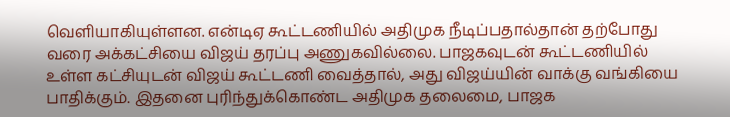வெளியாகியுள்ளன. என்டிஏ கூட்டணியில் அதிமுக நீடிப்பதால்தான் தற்போது வரை அக்கட்சியை விஜய் தரப்பு அணுகவில்லை. பாஜகவுடன் கூட்டணியில் உள்ள கட்சியுடன் விஜய் கூட்டணி வைத்தால், அது விஜய்யின் வாக்கு வங்கியை பாதிக்கும். இதனை புரிந்துக்கொண்ட அதிமுக தலைமை, பாஜக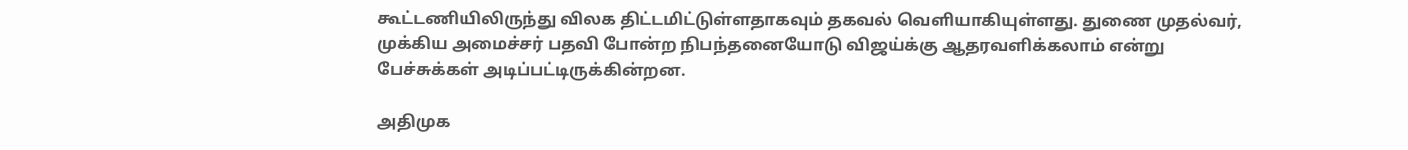கூட்டணியிலிருந்து விலக திட்டமிட்டுள்ளதாகவும் தகவல் வெளியாகியுள்ளது. துணை முதல்வர், முக்கிய அமைச்சர் பதவி போன்ற நிபந்தனையோடு விஜய்க்கு ஆதரவளிக்கலாம் என்று பேச்சுக்கள் அடிப்பட்டிருக்கின்றன.

அதிமுக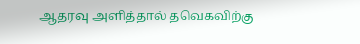ஆதரவு அளித்தால் தவெகவிற்கு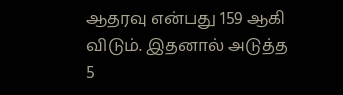ஆதரவு என்பது 159 ஆகி விடும். இதனால் அடுத்த 5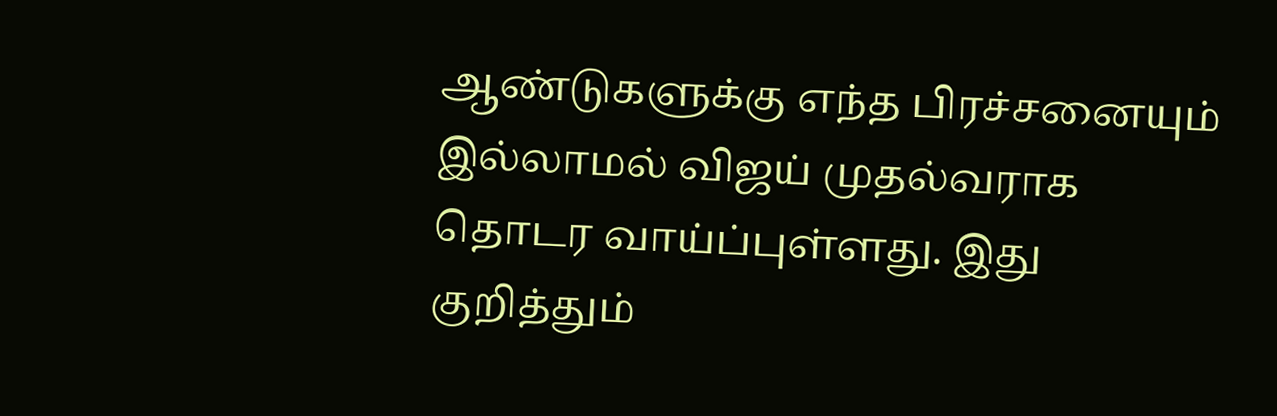ஆண்டுகளுக்கு எந்த பிரச்சனையும் இல்லாமல் விஜய் முதல்வராக தொடர வாய்ப்புள்ளது. இது குறித்தும்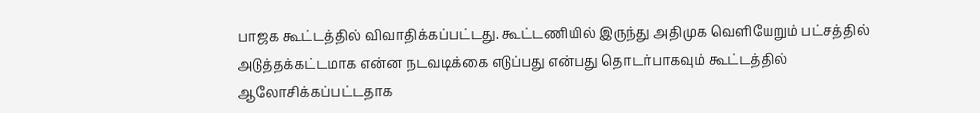பாஜக கூட்டத்தில் விவாதிக்கப்பட்டது. கூட்டணியில் இருந்து அதிமுக வெளியேறும் பட்சத்தில் அடுத்தக்கட்டமாக என்ன நடவடிக்கை எடுப்பது என்பது தொடர்பாகவும் கூட்டத்தில் ஆலோசிக்கப்பட்டதாக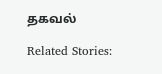தகவல்

Related Stories: